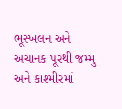ભૂસ્ખલન અને અચાનક પૂરથી જમ્મુ અને કાશ્મીરમાં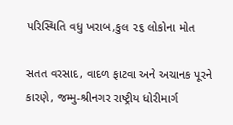પરિસ્થિતિ વધુ ખરાબ,કુલ ૨૬ લોકોના મોત

સતત વરસાદ, વાદળ ફાટવા અને અચાનક પૂરને કારણે, જમ્મુ-શ્રીનગર રાષ્ટ્રીય ધોરીમાર્ગ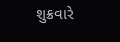શુક્રવારે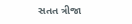સતત ત્રીજા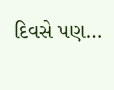દિવસે પણ…